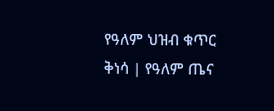የዓለም ህዝብ ቁጥር ቅነሳ | የዓለም ጤና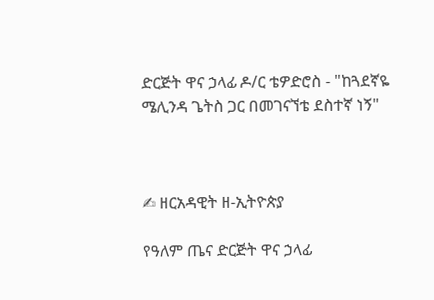ድርጅት ዋና ኃላፊ ዶ/ር ቴዎድሮስ - "ከጓደኛዬ ሜሊንዳ ጌትስ ጋር በመገናኘቴ ደስተኛ ነኝ"



✍ ዘርአዳዊት ዘ-ኢትዮጵያ

የዓለም ጤና ድርጅት ዋና ኃላፊ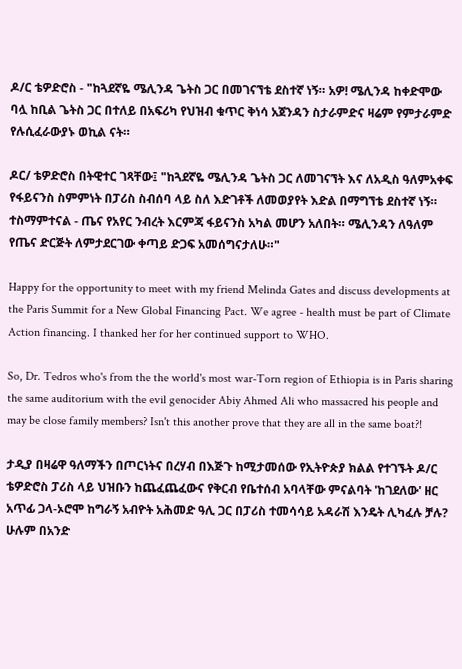ዶ/ር ቴዎድሮስ - "ከጓደኛዬ ሜሊንዳ ጌትስ ጋር በመገናኘቴ ደስተኛ ነኝ። አዎ! ሜሊንዳ ከቀድሞው ባሏ ከቢል ጌትስ ጋር በተለይ በአፍሪካ የህዝብ ቁጥር ቅነሳ አጀንዳን ስታራምድና ዛሬም የምታራምድ የሉሲፈራውያኑ ወኪል ናት።

ዶር/ ቴዎድሮስ በትዊተር ገጻቸው፤ "ከጓደኛዬ ሜሊንዳ ጌትስ ጋር ለመገናኘት እና ለአዲስ ዓለምአቀፍ የፋይናንስ ስምምነት በፓሪስ ስብሰባ ላይ ስለ እድገቶች ለመወያየት እድል በማግኘቴ ደስተኛ ነኝ። ተስማምተናል - ጤና የአየር ንብረት እርምጃ ፋይናንስ አካል መሆን አለበት። ሜሊንዳን ለዓለም የጤና ድርጅት ለምታደርገው ቀጣይ ድጋፍ አመሰግናታለሁ።"

Happy for the opportunity to meet with my friend Melinda Gates and discuss developments at the Paris Summit for a New Global Financing Pact. We agree - health must be part of Climate Action financing. I thanked her for her continued support to WHO.

So, Dr. Tedros who's from the the world's most war-Torn region of Ethiopia is in Paris sharing the same auditorium with the evil genocider Abiy Ahmed Ali who massacred his people and may be close family members? Isn't this another prove that they are all in the same boat?!

ታዲያ በዛሬዋ ዓለማችን በጦርነትና በረሃብ በእጅጉ ከሚታመሰው የኢትዮጵያ ክልል የተገኙት ዶ/ር ቴዎድሮስ ፓሪስ ላይ ህዝቡን ከጨፈጨፈውና የቅርብ የቤተሰብ አባላቸው ምናልባት 'ከገደለው' ዘር አጥፊ ጋላ-ኦሮሞ ከግራኝ አብዮት አሕመድ ዓሊ ጋር በፓሪስ ተመሳሳይ አዳራሽ እንዴት ሊካፈሉ ቻሉ? ሁሉም በአንድ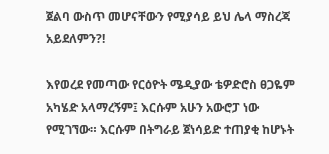ጀልባ ውስጥ መሆናቸውን የሚያሳይ ይህ ሌላ ማስረጃ አይደለምን?!

እየወረደ የመጣው የርዕዮት ሜዲያው ቴዎድሮስ ፀጋዬም አካሄድ አላማረኝም፤ እርሱም አሁን አውሮፓ ነው የሚገኘው። እርሱም በትግራይ ጀነሳይድ ተጠያቂ ከሆኑት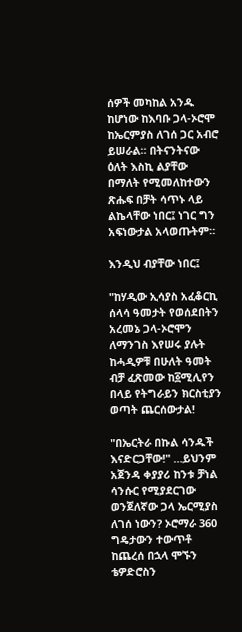ሰዎች መካከል አንዱ ከሆነው ከእባቡ ጋላ-ኦሮሞ ከኤርምያስ ለገሰ ጋር አብሮ ይሠራል። በትናንትናው ዕለት እስኪ ልያቸው በማለት የሚመለከተውን ጽሑፍ በቻት ሳጥኑ ላይ ልኬላቸው ነበር፤ ነገር ግን አፍነውታል አላወጡትም።

እንዲህ ብያቸው ነበር፤

"ከሃዲው ኢሳያስ አፈቆርኪ ሰላሳ ዓመታት የወሰደበትን አረመኔ ጋላ-ኦሮሞን ለማንገስ እየሠሩ ያሉት ከሓዲዎቹ በሁለት ዓመት ብቻ ፈጽመው ከ፩ሚሊየን በላይ የትግራይን ክርስቲያን ወጣት ጨርሰውታል!

"በኤርትራ በኩል ሳንዱች እናድርጋቸው!" …ይህንም አጀንዳ ቀያያሪ ከንቱ ቻነል ሳንሱር የሚያደርገው ወንጀለኛው ጋላ ኤርሚያስ ለገሰ ነውን? ኦሮማራ 360 ግዴታውን ተውጥቶ ከጨረሰ በኋላ ሞኙን ቴዎድሮስን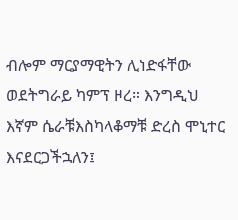ብሎም ማርያማዊትን ሊነድፋቸው ወደትግራይ ካምፕ ዞረ። እንግዲህ እኛም ሴራቹእስካላቆማቹ ድረስ ሞኒተር እናደርጋችኋለን፤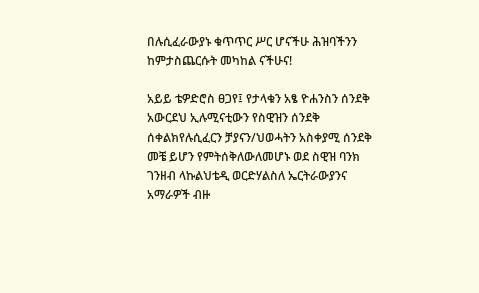በሉሲፈራውያኑ ቁጥጥር ሥር ሆናችሁ ሕዝባችንን ከምታስጨርሱት መካከል ናችሁና!

አይይ ቴዎድሮስ ፀጋየ፤ የታላቁን አፄ ዮሐንስን ሰንደቅ አውርደህ ኢሉሚናቲውን የስዊዝን ሰንደቅ ሰቀልክየሉሲፈርን ቻያናን/ህወሓትን አስቀያሚ ሰንደቅ መቼ ይሆን የምትሰቅለውለመሆኑ ወደ ስዊዝ ባንክ ገንዘብ ላኩልህቴዲ ወርድሃልስለ ኤርትራውያንና አማራዎች ብዙ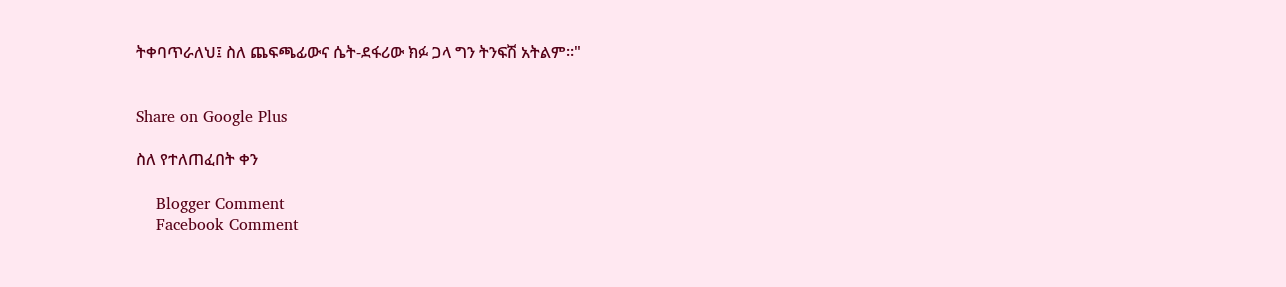ትቀባጥራለህ፤ ስለ ጨፍጫፊውና ሴት-ደፋሪው ክፉ ጋላ ግን ትንፍሽ አትልም።"


Share on Google Plus

ስለ የተለጠፈበት ቀን

    Blogger Comment
    Facebook Comment